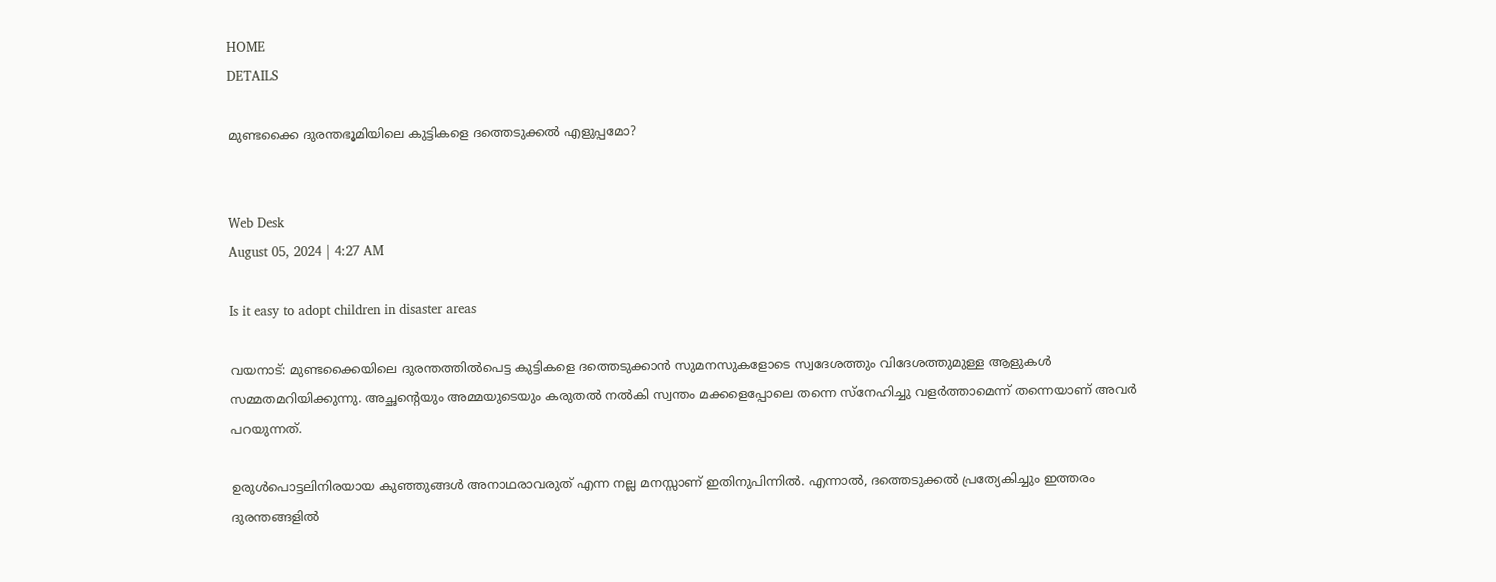HOME
DETAILS

മുണ്ടക്കൈ ദുരന്തഭൂമിയിലെ കുട്ടികളെ ദത്തെടുക്കല്‍ എളുപ്പമോ?


Web Desk
August 05, 2024 | 4:27 AM

Is it easy to adopt children in disaster areas

വയനാട്: മുണ്ടക്കൈയിലെ ദുരന്തത്തില്‍പെട്ട കുട്ടികളെ ദത്തെടുക്കാന്‍ സുമനസുകളോടെ സ്വദേശത്തും വിദേശത്തുമുള്ള ആളുകള്‍ സമ്മതമറിയിക്കുന്നു. അച്ഛന്റെയും അമ്മയുടെയും കരുതല്‍ നല്‍കി സ്വന്തം മക്കളെപ്പോലെ തന്നെ സ്‌നേഹിച്ചു വളര്‍ത്താമെന്ന് തന്നെയാണ് അവര്‍ പറയുന്നത്.

ഉരുള്‍പൊട്ടലിനിരയായ കുഞ്ഞുങ്ങള്‍ അനാഥരാവരുത് എന്ന നല്ല മനസ്സാണ് ഇതിനുപിന്നില്‍. എന്നാല്‍, ദത്തെടുക്കല്‍ പ്രത്യേകിച്ചും ഇത്തരം ദുരന്തങ്ങളില്‍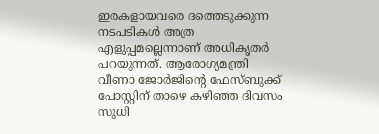ഇരകളായവരെ ദത്തെടുക്കുന്ന നടപടികള്‍ അത്ര എളുപ്പമല്ലെന്നാണ് അധികൃതര്‍ പറയുന്നത്. ആരോഗ്യമന്ത്രി വീണാ ജോര്‍ജിന്റെ ഫേസ്ബുക്ക് പോസ്റ്റിന് താഴെ കഴിഞ്ഞ ദിവസം സുധി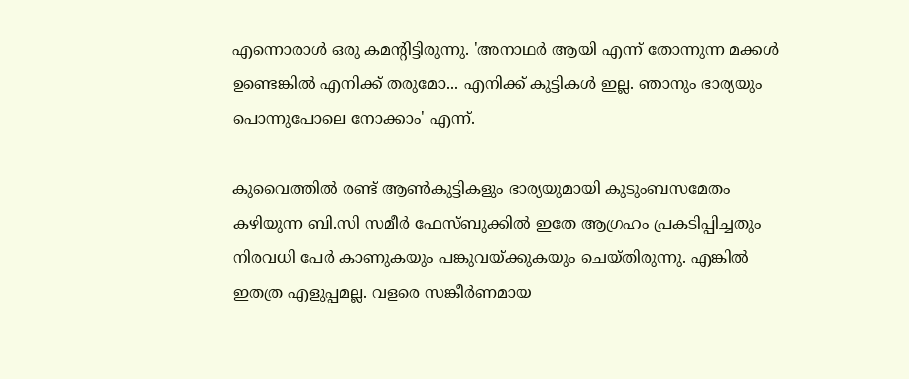എന്നൊരാള്‍ ഒരു കമന്റിട്ടിരുന്നു. 'അനാഥര്‍ ആയി എന്ന് തോന്നുന്ന മക്കള്‍ ഉണ്ടെങ്കില്‍ എനിക്ക് തരുമോ... എനിക്ക് കുട്ടികള്‍ ഇല്ല. ഞാനും ഭാര്യയും പൊന്നുപോലെ നോക്കാം' എന്ന്.

കുവൈത്തില്‍ രണ്ട് ആണ്‍കുട്ടികളും ഭാര്യയുമായി കുടുംബസമേതം കഴിയുന്ന ബി.സി സമീര്‍ ഫേസ്ബുക്കില്‍ ഇതേ ആഗ്രഹം പ്രകടിപ്പിച്ചതും നിരവധി പേര്‍ കാണുകയും പങ്കുവയ്ക്കുകയും ചെയ്തിരുന്നു. എങ്കില്‍ ഇതത്ര എളുപ്പമല്ല. വളരെ സങ്കീര്‍ണമായ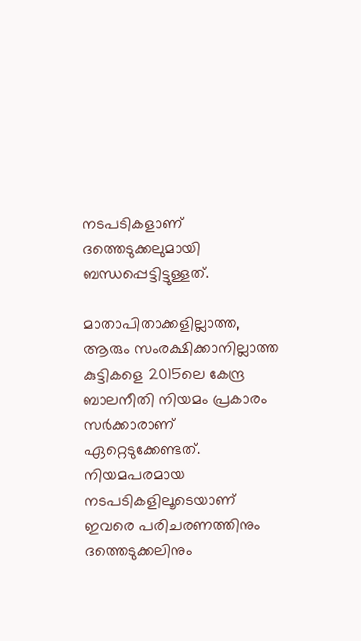നടപടികളാണ് ദത്തെടുക്കലുമായി ബന്ധപ്പെട്ടിട്ടുള്ളത്.

മാതാപിതാക്കളില്ലാത്ത, ആരും സംരക്ഷിക്കാനില്ലാത്ത കുട്ടികളെ 2015ലെ കേന്ദ്ര ബാലനീതി നിയമം പ്രകാരം സര്‍ക്കാരാണ് ഏറ്റെടുക്കേണ്ടത്. നിയമപരമായ നടപടികളിലൂടെയാണ് ഇവരെ പരിചരണത്തിനും ദത്തെടുക്കലിനും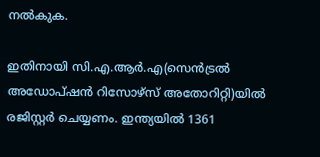നല്‍കുക.

ഇതിനായി സി.എ.ആര്‍.എ(സെന്‍ട്രല്‍ അഡോപ്ഷന്‍ റിസോഴ്‌സ് അതോറിറ്റി)യില്‍ രജിസ്റ്റര്‍ ചെയ്യണം. ഇന്ത്യയില്‍ 1361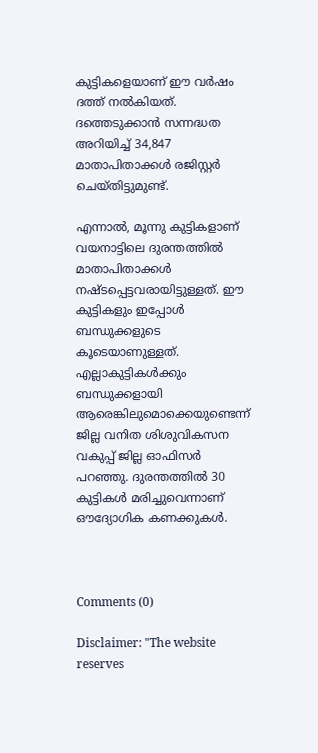കുട്ടികളെയാണ് ഈ വര്‍ഷം ദത്ത് നല്‍കിയത്. ദത്തെടുക്കാന്‍ സന്നദ്ധത അറിയിച്ച് 34,847 മാതാപിതാക്കള്‍ രജിസ്റ്റര്‍ ചെയ്തിട്ടുമുണ്ട്.

എന്നാല്‍, മൂന്നു കുട്ടികളാണ് വയനാട്ടിലെ ദുരന്തത്തില്‍ മാതാപിതാക്കള്‍ നഷ്ടപ്പെട്ടവരായിട്ടുള്ളത്. ഈ കുട്ടികളും ഇപ്പോള്‍ ബന്ധുക്കളുടെ കൂടെയാണുള്ളത്. എല്ലാകുട്ടികള്‍ക്കും ബന്ധുക്കളായി ആരെങ്കിലുമൊക്കെയുണ്ടെന്ന് ജില്ല വനിത ശിശുവികസന വകുപ്പ് ജില്ല ഓഫിസര്‍ പറഞ്ഞു. ദുരന്തത്തില്‍ 30 കുട്ടികള്‍ മരിച്ചുവെന്നാണ് ഔദ്യോഗിക കണക്കുകള്‍.



Comments (0)

Disclaimer: "The website reserves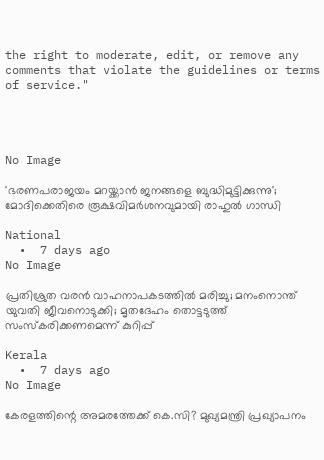the right to moderate, edit, or remove any comments that violate the guidelines or terms of service."




No Image

'ഭരണപരാജയം മറയ്ക്കാൻ ജനങ്ങളെ ബുദ്ധിമുട്ടിക്കുന്നു'; മോദിക്കെതിരെ രൂക്ഷവിമർശനവുമായി രാഹുൽ ഗാന്ധി

National
  •  7 days ago
No Image

പ്രതിശ്രുത വരന്‍ വാഹനാപകടത്തില്‍ മരിച്ചു; മനംനൊന്ത് യുവതി ജീവനൊടുക്കി; മൃതദേഹം തൊട്ടടുത്ത് സംസ്‌കരിക്കണമെന്ന് കുറിപ്പ്

Kerala
  •  7 days ago
No Image

കേരളത്തിന്റെ അമരത്തേക്ക് കെ.സി? മുഖ്യമന്ത്രി പ്രഖ്യാപനം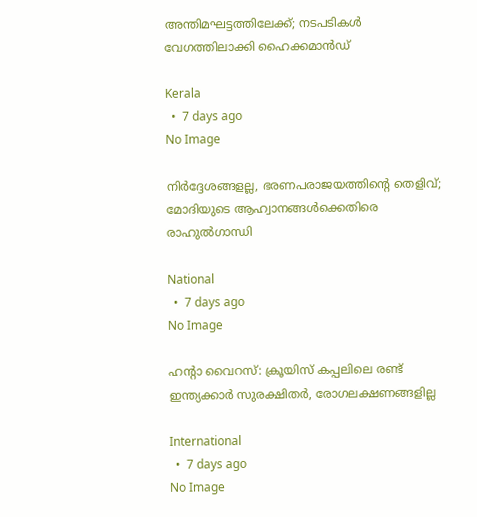അന്തിമഘട്ടത്തിലേക്ക്; നടപടികൾ വേഗത്തിലാക്കി ഹൈക്കമാൻഡ്

Kerala
  •  7 days ago
No Image

നിര്‍ദ്ദേശങ്ങളല്ല, ഭരണപരാജയത്തിന്റെ തെളിവ്; മോദിയുടെ ആഹ്വാനങ്ങള്‍ക്കെതിരെ രാഹുല്‍ഗാന്ധി

National
  •  7 days ago
No Image

ഹന്റാ വൈറസ്: ക്രൂയിസ് കപ്പലിലെ രണ്ട് ഇന്ത്യക്കാര്‍ സുരക്ഷിതര്‍, രോഗലക്ഷണങ്ങളില്ല

International
  •  7 days ago
No Image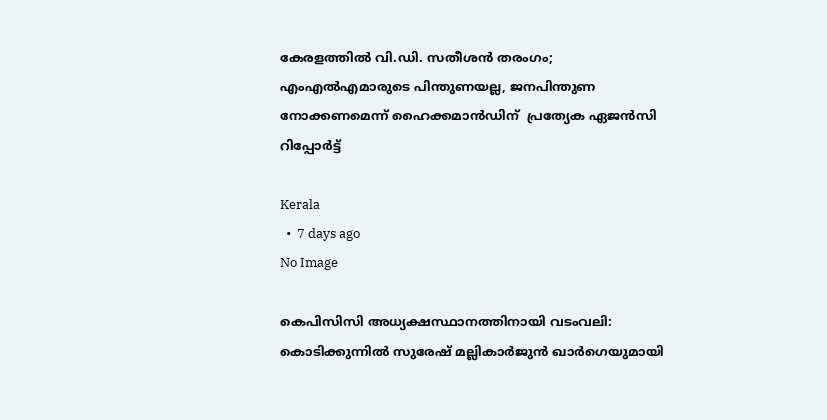കേരളത്തിൽ വി.ഡി. സതീശൻ തരംഗം; എംഎൽഎമാരുടെ പിന്തുണയല്ല, ജനപിന്തുണ നോക്കണമെന്ന് ഹൈക്കമാൻഡിന്  പ്രത്യേക ഏജൻസി റിപ്പോർട്ട്

Kerala
  •  7 days ago
No Image

കെപിസിസി അധ്യക്ഷസ്ഥാനത്തിനായി വടംവലി: കൊടിക്കുന്നിൽ സുരേഷ് മല്ലികാർജുൻ ഖാർഗെയുമായി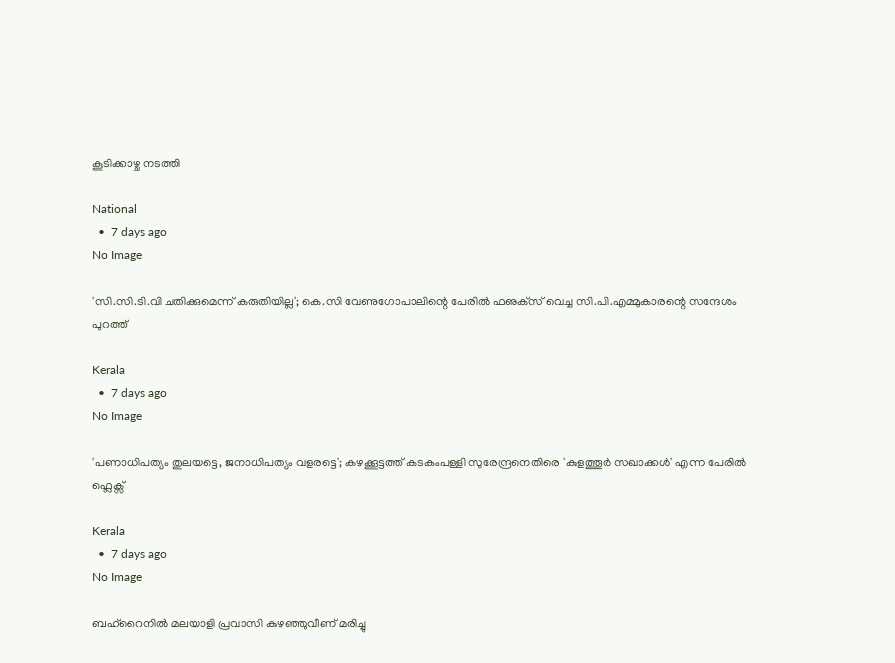കൂടിക്കാഴ്ച നടത്തി

National
  •  7 days ago
No Image

'സി.സി.ടി.വി ചതിക്കുമെന്ന് കരുതിയില്ല'; കെ.സി വേണുഗോപാലിന്റെ പേരില്‍ ഫഌക്‌സ് വെച്ച സി.പി.എമ്മുകാരന്റെ സന്ദേശം പുറത്ത്

Kerala
  •  7 days ago
No Image

'പണാധിപത്യം തുലയട്ടെ, ജനാധിപത്യം വളരട്ടെ'; കഴക്കൂട്ടത്ത് കടകംപള്ളി സുരേന്ദ്രനെതിരെ 'കുളത്തൂർ സഖാക്കൾ' എന്ന പേരിൽ ഫ്ലെക്സ്

Kerala
  •  7 days ago
No Image

ബഹ്‌റൈനിൽ മലയാളി പ്രവാസി കുഴഞ്ഞുവീണ് മരിച്ചു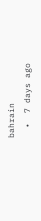bahrain
  •  7 days ago